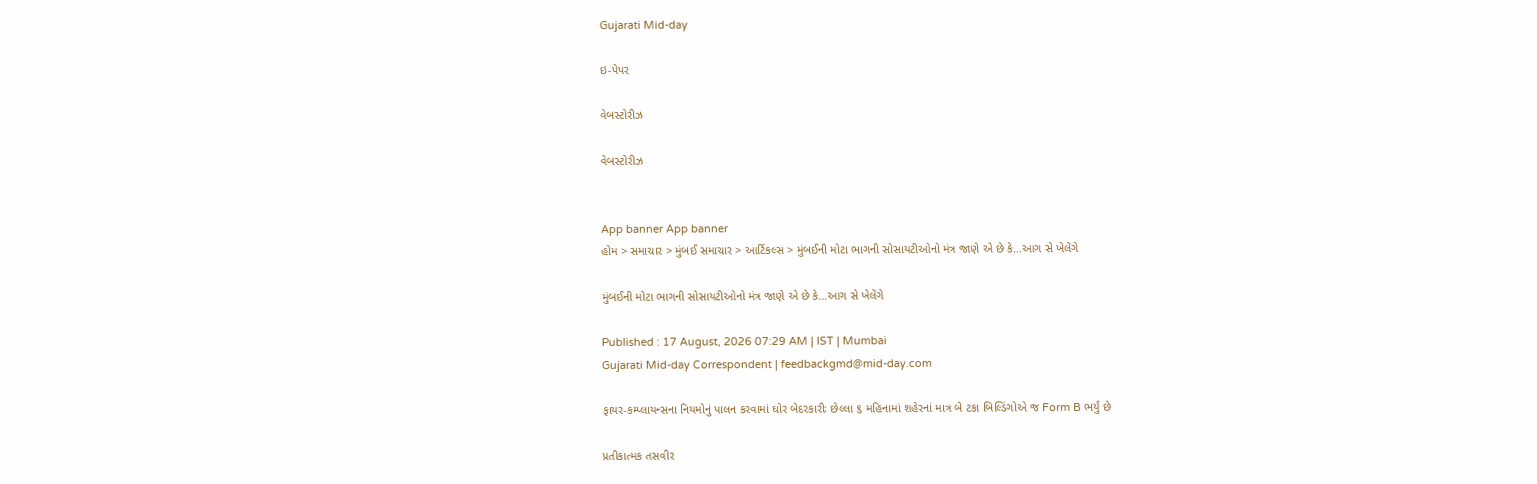Gujarati Mid-day

ઇ-પેપર

વેબસ્ટોરીઝ

વેબસ્ટોરીઝ


App banner App banner
હોમ > સમાચાર > મુંબઈ સમાચાર > આર્ટિકલ્સ > મુંબઈની મોટા ભાગની સોસાયટીઓનો મંત્ર જાણે એ છે કે...આગ સે ખેલેંગે

મુંબઈની મોટા ભાગની સોસાયટીઓનો મંત્ર જાણે એ છે કે...આગ સે ખેલેંગે

Published : 17 August, 2026 07:29 AM | IST | Mumbai
Gujarati Mid-day Correspondent | feedbackgmd@mid-day.com

ફાયર-કમ્પ્લાયન્સના નિયમોનું પાલન કરવામાં ઘોર બેદરકારીઃ છેલ્લા ૬ મહિનામાં શહેરનાં માત્ર બે ટકા બિલ્ડિંગોએ જ Form B ભર્યું છે

પ્રતીકાત્મક તસવીર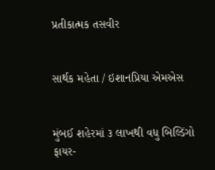પ્રતીકાત્મક તસવીર


સાર્થક મહેતા / ઇશાનપ્રિયા એમએસ


મુંબઈ શહેરમાં ૩ લાખથી વધુ બિલ્ડિંગો ફાયર-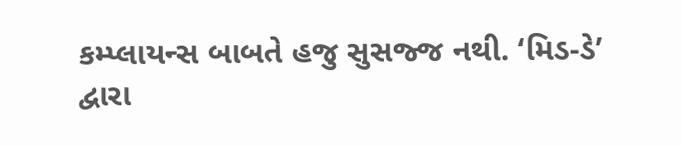કમ્પ્લાયન્સ બાબતે હજુ સુસજ્જ નથી. ‘મિડ-ડે’ દ્વારા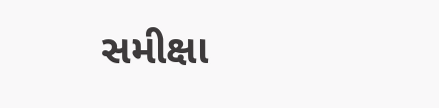સમીક્ષા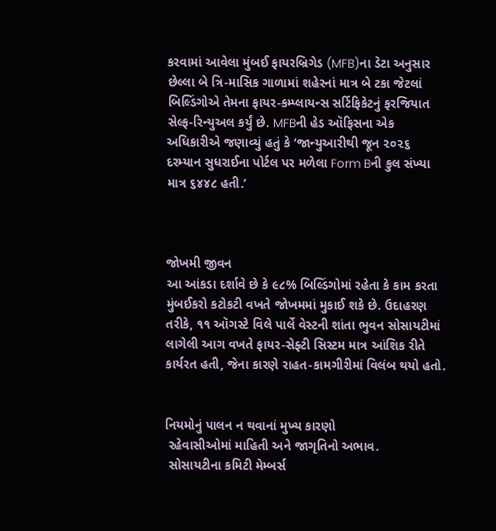કરવામાં આવેલા મુંબઈ ફાયરબ્રિગેડ (MFB)ના ડેટા અનુસાર છેલ્લા બે ત્રિ-માસિક ગાળામાં શહેરનાં માત્ર બે ટકા જેટલાં બિલ્ડિંગોએ તેમના ફાયર-કમ્પ્લાયન્સ સર્ટિફિકેટનું ફરજિયાત સેલ્ફ-રિન્યુઅલ કર્યું છે. MFBની હેડ ઑફિસના એક અધિકારીએ જણાવ્યું હતું કે ‘જાન્યુઆરીથી જૂન ૨૦૨૬ દરમ્યાન સુધરાઈના પોર્ટલ પર મળેલા Form Bની કુલ સંખ્યા માત્ર ૬૪૪૮ હતી.’



જોખમી જીવન
આ આંકડા દર્શાવે છે કે ૯૮% બિલ્ડિંગોમાં રહેતા કે કામ કરતા મુંબઈકરો કટોકટી વખતે જોખમમાં મુકાઈ શકે છે. ઉદાહરણ તરીકે, ૧૧ ઑગસ્ટે વિલે પાર્લે વેસ્ટની શાંતા ભુવન સોસાયટીમાં લાગેલી આગ વખતે ફાયર-સેફ્ટી સિસ્ટમ માત્ર આંશિક રીતે કાર્યરત હતી, જેના કારણે રાહત-કામગીરીમાં વિલંબ થયો હતો.


નિયમોનું પાલન ન થવાનાં મુખ્ય કારણો
 રહેવાસીઓમાં માહિતી અને જાગૃતિનો અભાવ.
 સોસાયટીના કમિટી મેમ્બર્સ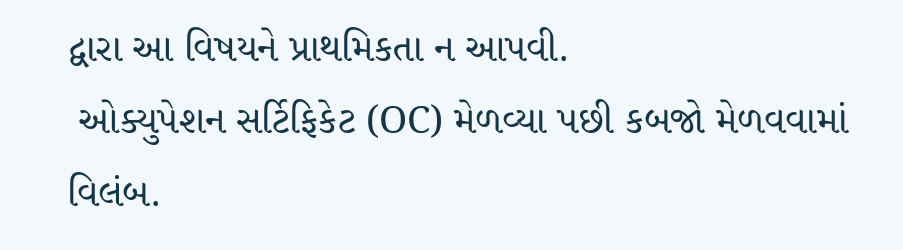દ્વારા આ વિષયને પ્રાથમિકતા ન આપવી.
 ઓક્યુપેશન સર્ટિફિકેટ (OC) મેળવ્યા પછી કબજો મેળવવામાં વિલંબ.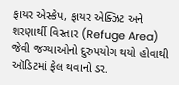ફાયર એસ્કેપ, ફાયર એક્ઝિટ અને શરણાર્થી વિસ્તાર (Refuge Area) જેવી જગ્યાઓનો દુરુપયોગ થયો હોવાથી ઑડિટમાં ફેલ થવાનો ડર.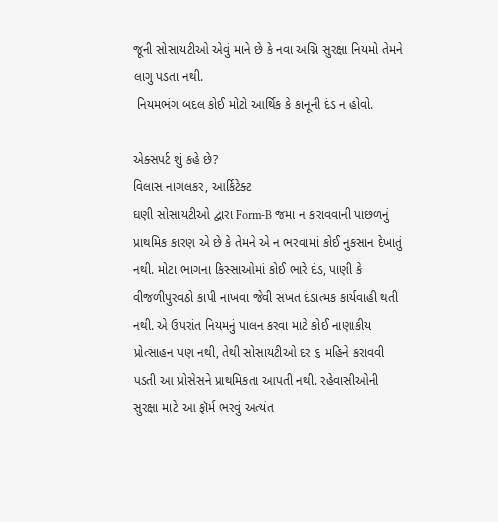જૂની સોસાયટીઓ એવું માને છે કે નવા અગ્નિ સુરક્ષા નિયમો તેમને લાગુ પડતા નથી.
 નિયમભંગ બદલ કોઈ મોટો આર્થિક કે કાનૂની દંડ ન હોવો.

એક્સપર્ટ શું કહે છે?
વિલાસ નાગલકર, આર્કિટેક્ટ
ઘણી સોસાયટીઓ દ્વારા Form-B જમા ન કરાવવાની પાછળનું પ્રાથમિક કારણ એ છે કે તેમને એ ન ભરવામાં કોઈ નુકસાન દેખાતું નથી. મોટા ભાગના કિસ્સાઓમાં કોઈ ભારે દંડ, પાણી કે વીજળીપુરવઠો કાપી નાખવા જેવી સખત દંડાત્મક કાર્યવાહી થતી નથી. એ ઉપરાંત નિયમનું પાલન કરવા માટે કોઈ નાણાકીય પ્રોત્સાહન પણ નથી, તેથી સોસાયટીઓ દર ૬ મહિને કરાવવી પડતી આ પ્રોસેસને પ્રાથમિકતા આપતી નથી. રહેવાસીઓની સુરક્ષા માટે આ ફૉર્મ ભરવું અત્યંત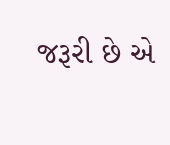જરૂરી છે એ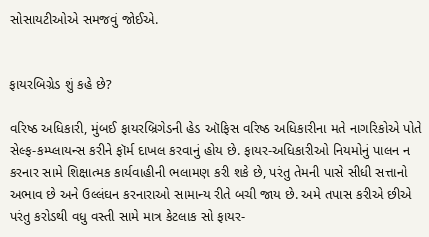સોસાયટીઓએ સમજવું જોઈએ.


ફાયરબિગ્રેડ શું કહે છે?

વરિષ્ઠ અધિકારી, મુંબઈ ફાયરબ્રિગેડની હેડ ઑફિસ વરિષ્ઠ અધિકારીના મતે નાગરિકોએ પોતે સેલ્ફ-કમ્પ્લાયન્સ કરીને ફૉર્મ દાખલ કરવાનું હોય છે. ફાયર-અધિકારીઓ નિયમોનું પાલન ન કરનાર સામે શિક્ષાત્મક કાર્યવાહીની ભલામણ કરી શકે છે, પરંતુ તેમની પાસે સીધી સત્તાનો અભાવ છે અને ઉલ્લંઘન કરનારાઓ સામાન્ય રીતે બચી જાય છે. અમે તપાસ કરીએ છીએ પરંતુ કરોડથી વધુ વસ્તી સામે માત્ર કેટલાક સો ફાયર-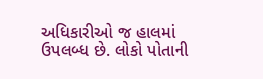અધિકારીઓ જ હાલમાં ઉપલબ્ધ છે. લોકો પોતાની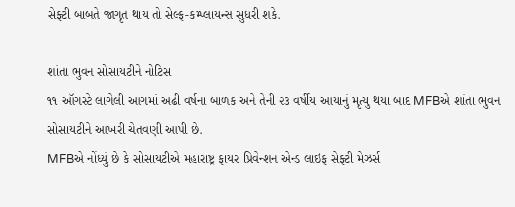સેફ્ટી બાબતે જાગૃત થાય તો સેલ્ફ-કમ્પ્લાયન્સ સુધરી શકે.

શાંતા ભુવન સોસાયટીને નોટિસ
૧૧ ઑગસ્ટે લાગેલી આગમાં અઢી વર્ષના બાળક અને તેની ૨૩ વર્ષીય આયાનું મૃત્યુ થયા બાદ MFBએ શાંતા ભુવન સોસાયટીને આખરી ચેતવણી આપી છે.
MFBએ નોંધ્યું છે કે સોસાયટીએ મહારાષ્ટ્ર ફાયર પ્રિવેન્શન એન્ડ લાઇફ સેફ્ટી મેઝર્સ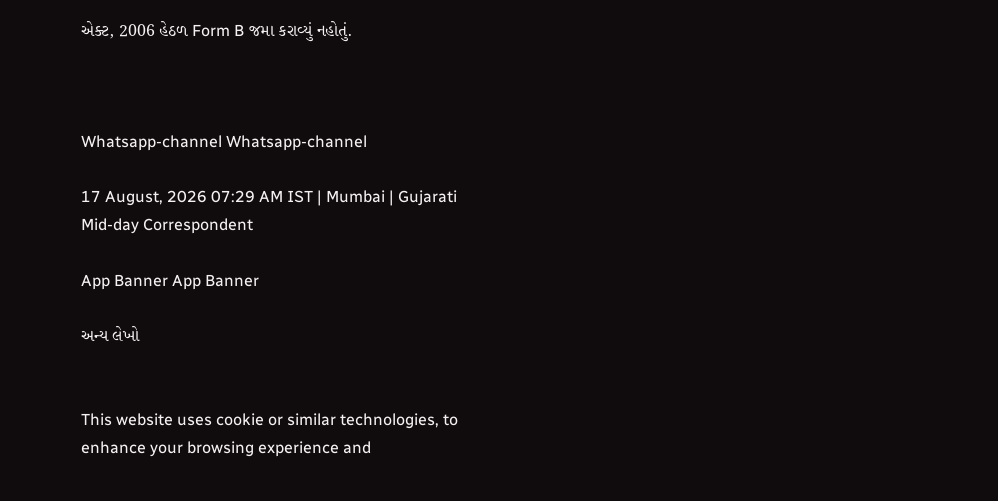એક્ટ, 2006 હેઠળ Form B જમા કરાવ્યું નહોતું.



Whatsapp-channel Whatsapp-channel

17 August, 2026 07:29 AM IST | Mumbai | Gujarati Mid-day Correspondent

App Banner App Banner

અન્ય લેખો


This website uses cookie or similar technologies, to enhance your browsing experience and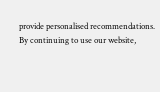provide personalised recommendations. By continuing to use our website,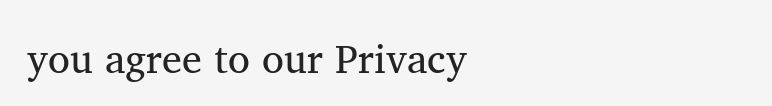you agree to our Privacy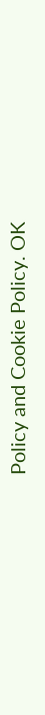Policy and Cookie Policy. OK